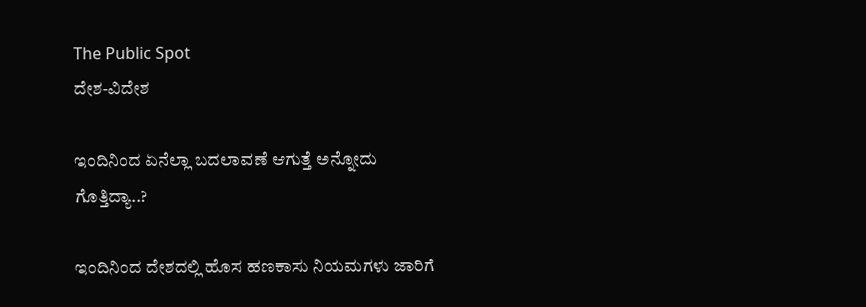The Public Spot
ದೇಶ-ವಿದೇಶ

ಇಂದಿನಿಂದ ಏನೆಲ್ಲಾ ಬದಲಾವಣೆ ಆಗುತ್ತೆ ಅನ್ನೋದು ಗೊತ್ತಿದ್ಯಾ..?

ಇಂದಿನಿಂದ ದೇಶದಲ್ಲಿ ಹೊಸ ಹಣಕಾಸು ನಿಯಮಗಳು ಜಾರಿಗೆ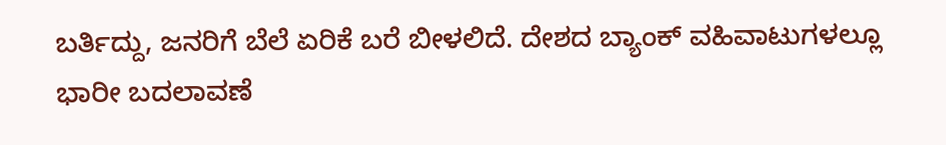ಬರ್ತಿದ್ದು, ಜನರಿಗೆ ಬೆಲೆ ಏರಿಕೆ ಬರೆ ಬೀಳಲಿದೆ. ದೇಶದ ಬ್ಯಾಂಕ್‌ ವಹಿವಾಟುಗಳಲ್ಲೂ ಭಾರೀ ಬದಲಾವಣೆ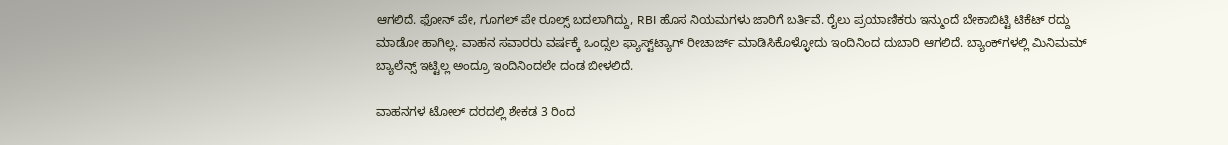ಆಗಲಿದೆ. ಫೋನ್ ಪೇ, ಗೂಗಲ್ ಪೇ ರೂಲ್ಸ್ ಬದಲಾಗಿದ್ದು, RBI ಹೊಸ ನಿಯಮಗಳು ಜಾರಿಗೆ ಬರ್ತಿವೆ. ರೈಲು ಪ್ರಯಾಣಿಕರು ಇನ್ಮುಂದೆ ಬೇಕಾಬಿಟ್ಟಿ ಟಿಕೆಟ್ ರದ್ದು ಮಾಡೋ ಹಾಗಿಲ್ಲ. ವಾಹನ ಸವಾರರು ವರ್ಷಕ್ಕೆ ಒಂದ್ಸಲ ಫ್ಯಾಸ್ಟ್‌ಟ್ಯಾಗ್‌‌‌ ರೀಚಾರ್ಜ್‌ ಮಾಡಿಸಿಕೊಳ್ಳೋದು ಇಂದಿನಿಂದ ದುಬಾರಿ ಆಗಲಿದೆ. ಬ್ಯಾಂಕ್‌ಗಳಲ್ಲಿ ಮಿನಿಮಮ್‌ ಬ್ಯಾಲೆನ್ಸ್‌ ಇಟ್ಟಿಲ್ಲ ಅಂದ್ರೂ ಇಂದಿನಿಂದಲೇ ದಂಡ ಬೀಳಲಿದೆ.

ವಾಹನಗಳ ಟೋಲ್‌ ದರದಲ್ಲಿ ಶೇಕಡ 3 ರಿಂದ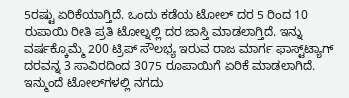5ರಷ್ಟು ಏರಿಕೆಯಾಗ್ತಿದೆ. ಒಂದು ಕಡೆಯ ಟೋಲ್ ದರ 5 ರಿಂದ 10 ರುಪಾಯಿ ರೀತಿ ಪ್ರತಿ ಟೋಲ್ನಲ್ಲಿ ದರ ಜಾಸ್ತಿ ಮಾಡಲಾಗ್ತಿದೆ. ಇನ್ನು ವರ್ಷಕ್ಕೊಮ್ಮೆ 200 ಟ್ರಿಪ್‌‌ ಸೌಲಭ್ಯ ಇರುವ ರಾಜ ಮಾರ್ಗ ಫಾಸ್ಟ್‌ಟ್ಯಾಗ್‌ ದರವನ್ನ 3 ಸಾವಿರದಿಂದ 3075 ರೂಪಾಯಿಗೆ ಏರಿಕೆ ಮಾಡಲಾಗಿದೆ. ಇನ್ಮುಂದೆ ಟೋಲ್‌ಗಳಲ್ಲಿ ನಗದು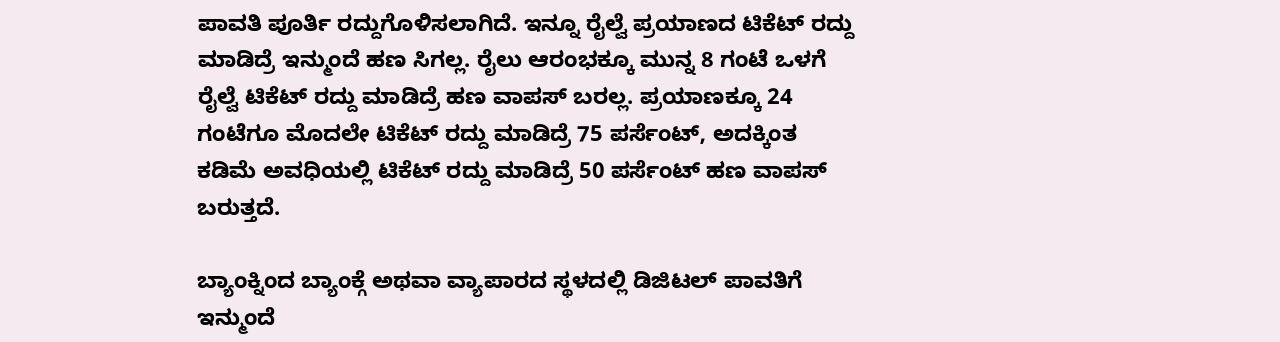ಪಾವತಿ ಪೂರ್ತಿ ರದ್ದುಗೊಳಿಸಲಾಗಿದೆ. ಇನ್ನೂ ರೈಲ್ವೆ ಪ್ರಯಾಣದ ಟಿಕೆಟ್‌ ರದ್ದು ಮಾಡಿದ್ರೆ ಇನ್ಮುಂದೆ ಹಣ ಸಿಗಲ್ಲ. ರೈಲು ಆರಂಭಕ್ಕೂ ಮುನ್ನ 8 ಗಂಟೆ ಒಳಗೆ ರೈಲ್ವೆ ಟಿಕೆಟ್‌‌ ರದ್ದು ಮಾಡಿದ್ರೆ ಹಣ ವಾಪಸ್‌ ಬರಲ್ಲ. ಪ್ರಯಾಣಕ್ಕೂ 24 ಗಂಟೆಗೂ ಮೊದಲೇ ಟಿಕೆಟ್ ರದ್ದು ಮಾಡಿದ್ರೆ 75 ಪರ್ಸೆಂಟ್, ಅದಕ್ಕಿಂತ ಕಡಿಮೆ ಅವಧಿಯಲ್ಲಿ ಟಿಕೆಟ್ ರದ್ದು ಮಾಡಿದ್ರೆ 50 ಪರ್ಸೆಂಟ್ ಹಣ ವಾಪಸ್‌ ಬರುತ್ತದೆ.

ಬ್ಯಾಂಕ್ನಿಂದ ಬ್ಯಾಂಕ್ಗೆ ಅಥವಾ ವ್ಯಾಪಾರದ ಸ್ಥಳದಲ್ಲಿ ಡಿಜಿಟಲ್‌‌ ಪಾವತಿಗೆ ಇನ್ಮುಂದೆ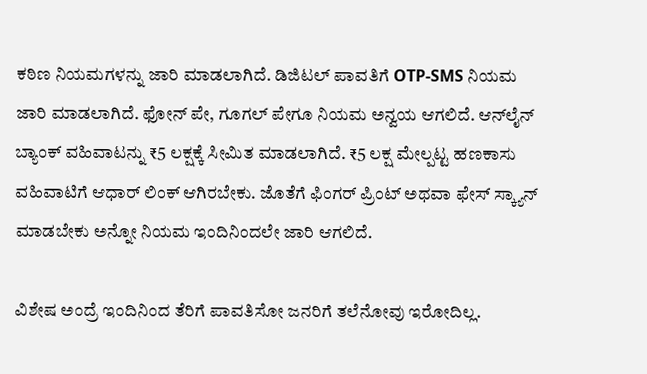ಕಠಿಣ ನಿಯಮಗಳನ್ನು ಜಾರಿ ಮಾಡಲಾಗಿದೆ. ಡಿಜಿಟಲ್‌ ಪಾವತಿಗೆ OTP-SMS ನಿಯಮ ಜಾರಿ ಮಾಡಲಾಗಿದೆ. ಫೋನ್‌ ಪೇ, ಗೂಗಲ್‌ ಪೇಗೂ ನಿಯಮ ಅನ್ವಯ ಆಗಲಿದೆ. ಆನ್‌ಲೈನ್‌ ಬ್ಯಾಂಕ್‌ ವಹಿವಾಟನ್ನು ₹5 ಲಕ್ಷಕ್ಕೆ ಸೀಮಿತ ಮಾಡಲಾಗಿದೆ. ₹5 ಲಕ್ಷ ಮೇಲ್ಪಟ್ಟ ಹಣಕಾಸು ವಹಿವಾಟಿಗೆ ಆಧಾರ್‌ ಲಿಂಕ್‌‌ ಆಗಿರಬೇಕು. ಜೊತೆಗೆ ಫಿಂಗರ್‌ ಪ್ರಿಂಟ್‌ ಅಥವಾ ಫೇಸ್‌ ಸ್ಕ್ಯಾನ್‌‌ ಮಾಡಬೇಕು ಅನ್ನೋ ನಿಯಮ ಇಂದಿನಿಂದಲೇ ಜಾರಿ ಆಗಲಿದೆ.

ವಿಶೇಷ ಅಂದ್ರೆ ಇಂದಿನಿಂದ ತೆರಿಗೆ ಪಾವತಿಸೋ ಜನರಿಗೆ ತಲೆನೋವು ಇರೋದಿಲ್ಲ.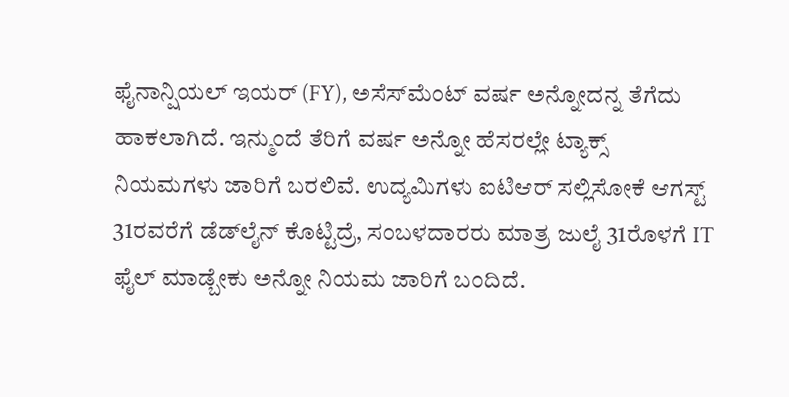ಫೈನಾನ್ಷಿಯಲ್ ಇಯರ್ (FY), ಅಸೆಸ್‌ಮೆಂಟ್ ವರ್ಷ ಅನ್ನೋದನ್ನ ತೆಗೆದು ಹಾಕಲಾಗಿದೆ. ಇನ್ಮುಂದೆ ತೆರಿಗೆ ವರ್ಷ ಅನ್ನೋ ಹೆಸರಲ್ಲೇ ಟ್ಯಾಕ್ಸ್‌‌ ನಿಯಮಗಳು ಜಾರಿಗೆ ಬರಲಿವೆ. ಉದ್ಯಮಿಗಳು ಐಟಿಆರ್ ಸಲ್ಲಿಸೋಕೆ ಆಗಸ್ಟ್ 31ರವರೆಗೆ ಡೆಡ್‌ಲೈನ್ ಕೊಟ್ಟಿದ್ರೆ, ಸಂಬಳದಾರರು ಮಾತ್ರ ಜುಲೈ 31ರೊಳಗೆ IT ಫೈಲ್‌ ಮಾಡ್ಬೇಕು ಅನ್ನೋ ನಿಯಮ ಜಾರಿಗೆ ಬಂದಿದೆ.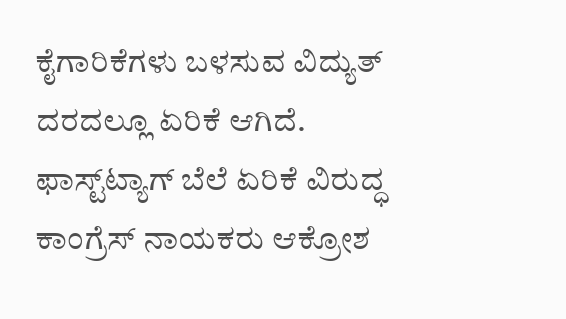ಕೈಗಾರಿಕೆಗಳು ಬಳಸುವ ವಿದ್ಯುತ್‌‌ ದರದಲ್ಲೂ ಏರಿಕೆ ಆಗಿದೆ. ಫಾಸ್ಟ್‌ಟ್ಯಾಗ್‌ ಬೆಲೆ ಏರಿಕೆ ವಿರುದ್ಧ ಕಾಂಗ್ರೆಸ್‌ ನಾಯಕರು ಆಕ್ರೋಶ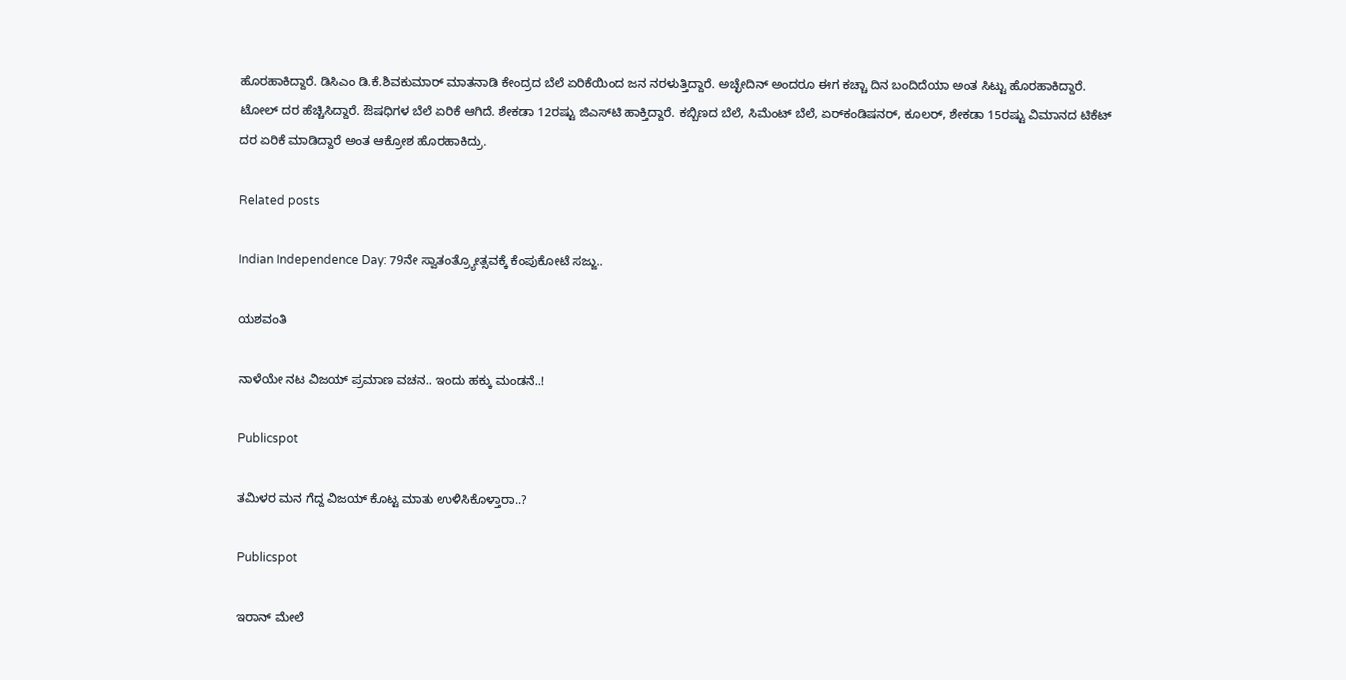ಹೊರಹಾಕಿದ್ದಾರೆ. ಡಿಸಿಎಂ ಡಿ.ಕೆ.ಶಿವಕುಮಾರ್ ಮಾತನಾಡಿ ಕೇಂದ್ರದ ಬೆಲೆ ಏರಿಕೆಯಿಂದ ಜನ ನರಳುತ್ತಿದ್ದಾರೆ. ಅಚ್ಛೇದಿನ್‌ ಅಂದರೂ ಈಗ ಕಚ್ಚಾ ದಿನ ಬಂದಿದೆಯಾ ಅಂತ ಸಿಟ್ಟು ಹೊರಹಾಕಿದ್ದಾರೆ. ಟೋಲ್ ದರ ಹೆಚ್ಚಿಸಿದ್ದಾರೆ. ಔಷಧಿಗಳ ಬೆಲೆ ಏರಿಕೆ ಆಗಿದೆ. ಶೇಕಡಾ 12ರಷ್ಟು ಜಿಎಸ್‌ಟಿ ಹಾಕ್ತಿದ್ದಾರೆ. ಕಬ್ಬಿಣದ ಬೆಲೆ, ಸಿಮೆಂಟ್ ಬೆಲೆ‌, ಏರ್‌ಕಂಡಿಷನರ್, ಕೂಲರ್, ಶೇಕಡಾ 15ರಷ್ಟು ವಿಮಾನದ ಟಿಕೆಟ್ ದರ ಏರಿಕೆ ಮಾಡಿದ್ದಾರೆ ಅಂತ ಆಕ್ರೋಶ ಹೊರಹಾಕಿದ್ರು.

Related posts

Indian Independence Day: 79ನೇ ಸ್ವಾತಂತ್ರ್ಯೋತ್ಸವಕ್ಕೆ ಕೆಂಪುಕೋಟೆ ಸಜ್ಜು..

ಯಶವಂತಿ

ನಾಳೆಯೇ ನಟ ವಿಜಯ್‌ ಪ್ರಮಾಣ ವಚನ.. ಇಂದು ಹಕ್ಕು ಮಂಡನೆ..!

Publicspot

ತಮಿಳರ ಮನ ಗೆದ್ದ ವಿಜಯ್‌ ಕೊಟ್ಟ ಮಾತು ಉಳಿಸಿಕೊಳ್ತಾರಾ..?

Publicspot

ಇರಾನ್‌ ಮೇಲೆ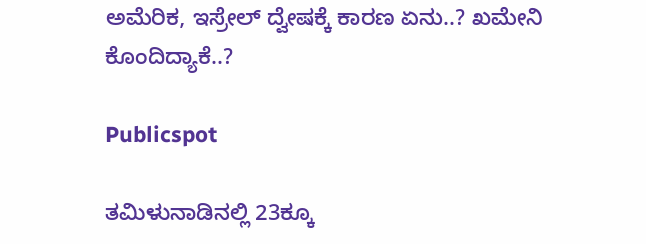ಅಮೆರಿಕ, ಇಸ್ರೇಲ್‌ ದ್ವೇಷಕ್ಕೆ ಕಾರಣ ಏನು..? ಖಮೇನಿ ಕೊಂದಿದ್ಯಾಕೆ..?

Publicspot

ತಮಿಳುನಾಡಿನಲ್ಲಿ 23ಕ್ಕೂ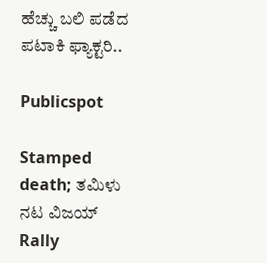ಹೆಚ್ಚು ಬಲಿ ಪಡೆದ ಪಟಾಕಿ ಫ್ಯಾಕ್ಟರಿ..

Publicspot

Stamped death; ತಮಿಳು ನಟ ವಿಜಯ್ Rally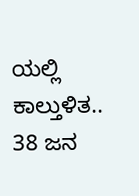ಯಲ್ಲಿ ಕಾಲ್ತುಳಿತ.. 38 ಜನ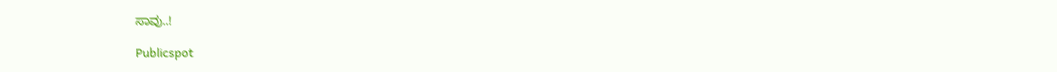ಸಾವು..!

Publicspot